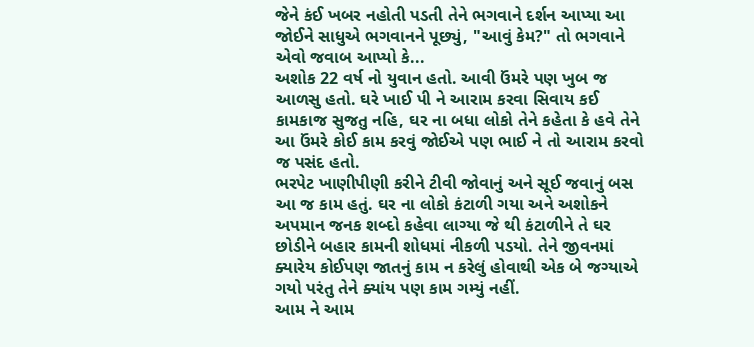જેને કંઈ ખબર નહોતી પડતી તેને ભગવાને દર્શન આપ્યા આ જોઈને સાધુએ ભગવાનને પૂછ્યું, "આવું કેમ?" તો ભગવાને એવો જવાબ આપ્યો કે...
અશોક 22 વર્ષ નો યુવાન હતો. આવી ઉંમરે પણ ખુબ જ આળસુ હતો. ઘરે ખાઈ પી ને આરામ કરવા સિવાય કઈ કામકાજ સુજતુ નહિ, ઘર ના બધા લોકો તેને કહેતા કે હવે તેને આ ઉંમરે કોઈ કામ કરવું જોઈએ પણ ભાઈ ને તો આરામ કરવો જ પસંદ હતો.
ભરપેટ ખાણીપીણી કરીને ટીવી જોવાનું અને સૂઈ જવાનું બસ આ જ કામ હતું. ઘર ના લોકો કંટાળી ગયા અને અશોકને અપમાન જનક શબ્દો કહેવા લાગ્યા જે થી કંટાળીને તે ઘર છોડીને બહાર કામની શોધમાં નીકળી પડયો. તેને જીવનમાં ક્યારેય કોઈપણ જાતનું કામ ન કરેલું હોવાથી એક બે જગ્યાએ ગયો પરંતુ તેને ક્યાંય પણ કામ ગમ્યું નહીં.
આમ ને આમ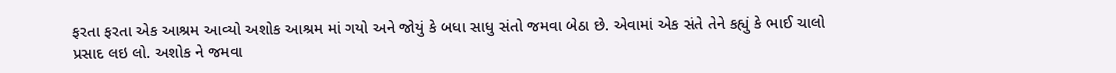ફરતા ફરતા એક આશ્રમ આવ્યો અશોક આશ્રમ માં ગયો અને જોયું કે બધા સાધુ સંતો જમવા બેઠા છે. એવામાં એક સંતે તેને કહ્યું કે ભાઈ ચાલો પ્રસાદ લઇ લો. અશોક ને જમવા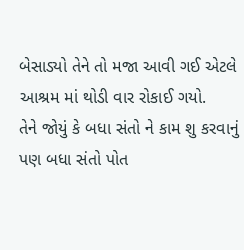બેસાડ્યો તેને તો મજા આવી ગઈ એટલે આશ્રમ માં થોડી વાર રોકાઈ ગયો.
તેને જોયું કે બધા સંતો ને કામ શુ કરવાનું પણ બધા સંતો પોત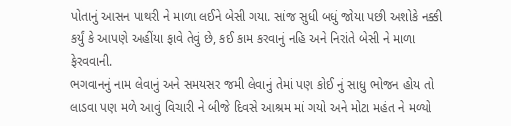પોતાનું આસન પાથરી ને માળા લઈને બેસી ગયા. સાંજ સુધી બધું જોયા પછી અશોકે નક્કી કર્યું કે આપણે અહીંયા ફાવે તેવું છે, કઈ કામ કરવાનું નહિ અને નિરાંતે બેસી ને માળા ફેરવવાની.
ભગવાનનું નામ લેવાનું અને સમયસર જમી લેવાનું તેમાં પણ કોઈ નું સાધુ ભોજન હોય તો લાડવા પણ મળે આવું વિચારી ને બીજે દિવસે આશ્રમ માં ગયો અને મોટા મહંત ને મળ્યો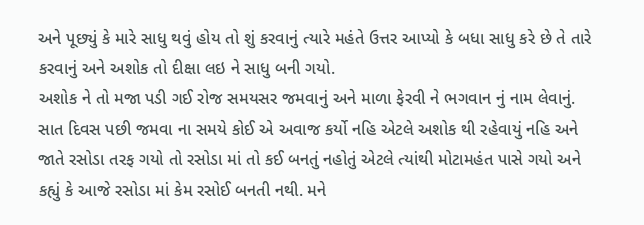અને પૂછ્યું કે મારે સાધુ થવું હોય તો શું કરવાનું ત્યારે મહંતે ઉત્તર આપ્યો કે બધા સાધુ કરે છે તે તારે કરવાનું અને અશોક તો દીક્ષા લઇ ને સાધુ બની ગયો.
અશોક ને તો મજા પડી ગઈ રોજ સમયસર જમવાનું અને માળા ફેરવી ને ભગવાન નું નામ લેવાનું. સાત દિવસ પછી જમવા ના સમયે કોઈ એ અવાજ કર્યો નહિ એટલે અશોક થી રહેવાયું નહિ અને જાતે રસોડા તરફ ગયો તો રસોડા માં તો કઈ બનતું નહોતું એટલે ત્યાંથી મોટામહંત પાસે ગયો અને કહ્યું કે આજે રસોડા માં કેમ રસોઈ બનતી નથી. મને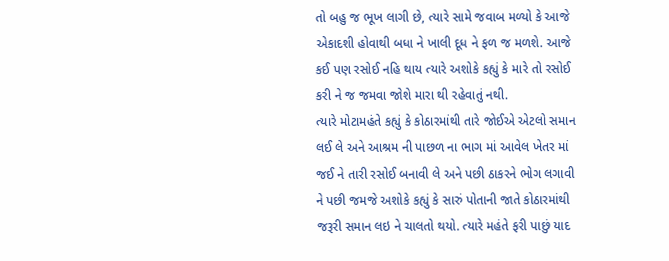તો બહુ જ ભૂખ લાગી છે, ત્યારે સામે જવાબ મળ્યો કે આજે એકાદશી હોવાથી બધા ને ખાલી દૂધ ને ફળ જ મળશે. આજે કઈ પણ રસોઈ નહિ થાય ત્યારે અશોકે કહ્યું કે મારે તો રસોઈ કરી ને જ જમવા જોશે મારા થી રહેવાતું નથી.
ત્યારે મોટામહંતે કહ્યું કે કોઠારમાંથી તારે જોઈએ એટલો સમાન લઈ લે અને આશ્રમ ની પાછળ ના ભાગ માં આવેલ ખેતર માં જઈ ને તારી રસોઈ બનાવી લે અને પછી ઠાકરને ભોગ લગાવી ને પછી જમજે અશોકે કહ્યું કે સારું પોતાની જાતે કોઠારમાંથી જરૂરી સમાન લઇ ને ચાલતો થયો. ત્યારે મહંતે ફરી પાછું યાદ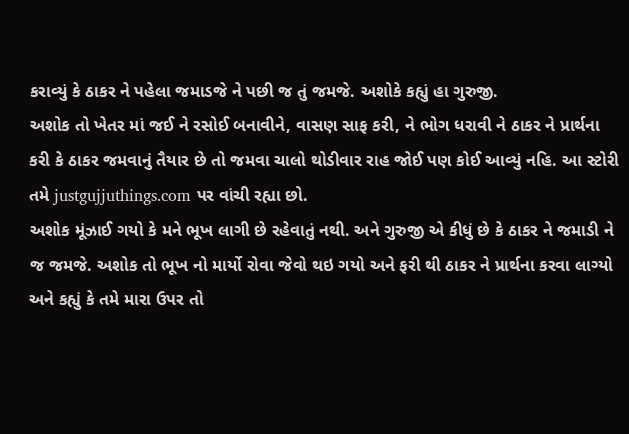કરાવ્યું કે ઠાકર ને પહેલા જમાડજે ને પછી જ તું જમજે. અશોકે કહ્યું હા ગુરુજી.
અશોક તો ખેતર માં જઈ ને રસોઈ બનાવીને, વાસણ સાફ કરી, ને ભોગ ધરાવી ને ઠાકર ને પ્રાર્થના કરી કે ઠાકર જમવાનું તૈયાર છે તો જમવા ચાલો થોડીવાર રાહ જોઈ પણ કોઈ આવ્યું નહિ. આ સ્ટોરી તમે justgujjuthings.com પર વાંચી રહ્યા છો.
અશોક મૂંઝાઈ ગયો કે મને ભૂખ લાગી છે રહેવાતું નથી. અને ગુરુજી એ કીધું છે કે ઠાકર ને જમાડી ને જ જમજે. અશોક તો ભૂખ નો માર્યો રોવા જેવો થઇ ગયો અને ફરી થી ઠાકર ને પ્રાર્થના કરવા લાગ્યો અને કહ્યું કે તમે મારા ઉપર તો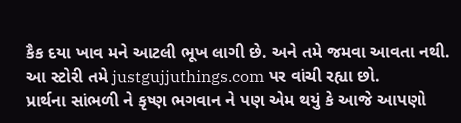કૈક દયા ખાવ મને આટલી ભૂખ લાગી છે. અને તમે જમવા આવતા નથી. આ સ્ટોરી તમે justgujjuthings.com પર વાંચી રહ્યા છો.
પ્રાર્થના સાંભળી ને કૃષ્ણ ભગવાન ને પણ એમ થયું કે આજે આપણો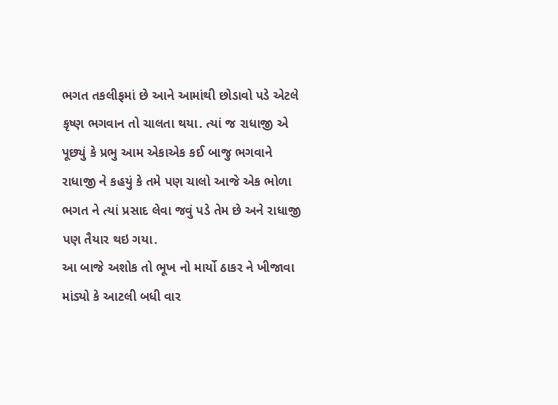ભગત તકલીફમાં છે આને આમાંથી છોડાવો પડે એટલે કૃષ્ણ ભગવાન તો ચાલતા થયા. ત્યાં જ રાધાજી એ પૂછ્યું કે પ્રભુ આમ એકાએક કઈ બાજુ ભગવાને રાધાજી ને કહયું કે તમે પણ ચાલો આજે એક ભોળા ભગત ને ત્યાં પ્રસાદ લેવા જવું પડે તેમ છે અને રાધાજી પણ તૈયાર થઇ ગયા.
આ બાજે અશોક તો ભૂખ નો માર્યો ઠાકર ને ખીજાવા માંડ્યો કે આટલી બધી વાર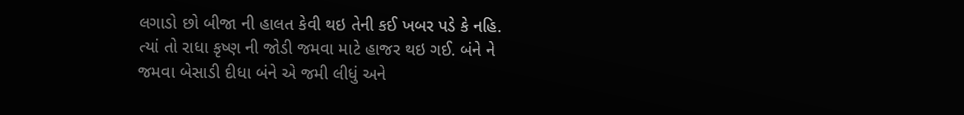લગાડો છો બીજા ની હાલત કેવી થઇ તેની કઈ ખબર પડે કે નહિ.
ત્યાં તો રાધા કૃષ્ણ ની જોડી જમવા માટે હાજર થઇ ગઈ. બંને ને જમવા બેસાડી દીધા બંને એ જમી લીધું અને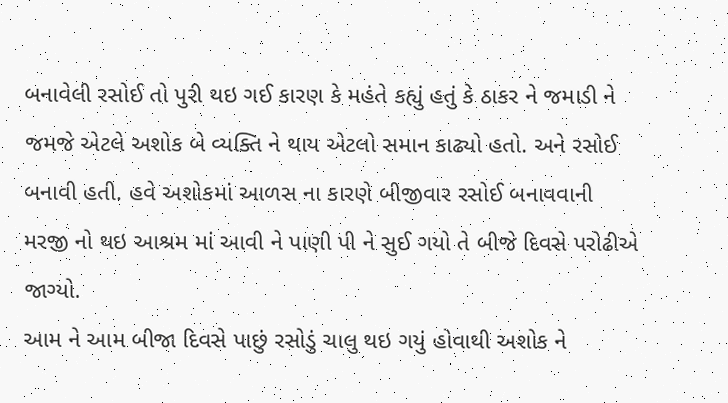બનાવેલી રસોઈ તો પુરી થઇ ગઈ કારણ કે મહંતે કહ્યું હતું કે ઠાકર ને જમાડી ને જમજે એટલે અશોક બે વ્યક્તિ ને થાય એટલો સમાન કાઢ્યો હતો. અને રસોઈ બનાવી હતી. હવે અશોકમાં આળસ ના કારણે બીજીવાર રસોઈ બનાવવાની મરજી નો થઇ આશ્રમ માં આવી ને પાણી પી ને સુઈ ગયો તે બીજે દિવસે પરોઢીએ જાગ્યો.
આમ ને આમ બીજા દિવસે પાછું રસોડું ચાલુ થઇ ગયું હોવાથી અશોક ને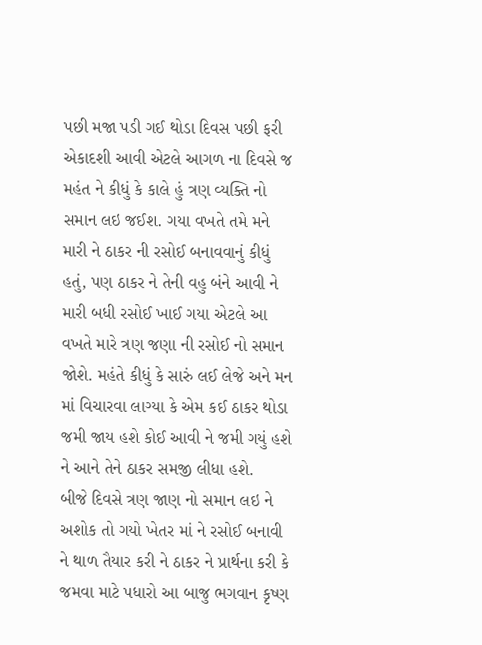પછી મજા પડી ગઈ થોડા દિવસ પછી ફરી એકાદશી આવી એટલે આગળ ના દિવસે જ મહંત ને કીધું કે કાલે હું ત્રણ વ્યક્તિ નો સમાન લઇ જઈશ. ગયા વખતે તમે મને મારી ને ઠાકર ની રસોઈ બનાવવાનું કીધું હતું, પણ ઠાકર ને તેની વહુ બંને આવી ને મારી બધી રસોઈ ખાઈ ગયા એટલે આ વખતે મારે ત્રણ જણા ની રસોઈ નો સમાન જોશે. મહંતે કીધું કે સારું લઈ લેજે અને મન માં વિચારવા લાગ્યા કે એમ કઈ ઠાકર થોડા જમી જાય હશે કોઈ આવી ને જમી ગયું હશે ને આને તેને ઠાકર સમજી લીધા હશે.
બીજે દિવસે ત્રણ જાણ નો સમાન લઇ ને અશોક તો ગયો ખેતર માં ને રસોઈ બનાવી ને થાળ તૈયાર કરી ને ઠાકર ને પ્રાર્થના કરી કે જમવા માટે પધારો આ બાજુ ભગવાન કૃષ્ણ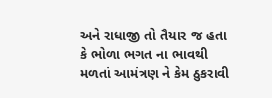અને રાધાજી તો તૈયાર જ હતા કે ભોળા ભગત ના ભાવથી મળતાં આમંત્રણ ને કેમ ઠુકરાવી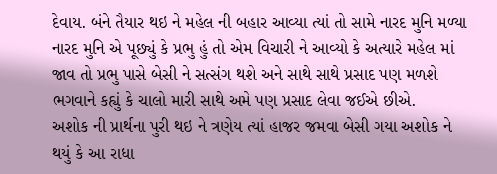દેવાય. બંને તૈયાર થઇ ને મહેલ ની બહાર આવ્યા ત્યાં તો સામે નારદ મુનિ મળ્યા નારદ મુનિ એ પૂછ્યું કે પ્રભુ હું તો એમ વિચારી ને આવ્યો કે અત્યારે મહેલ માં જાવ તો પ્રભુ પાસે બેસી ને સત્સંગ થશે અને સાથે સાથે પ્રસાદ પણ મળશે ભગવાને કહ્યું કે ચાલો મારી સાથે અમે પણ પ્રસાદ લેવા જઈએ છીએ.
અશોક ની પ્રાર્થના પુરી થઇ ને ત્રણેય ત્યાં હાજર જમવા બેસી ગયા અશોક ને થયું કે આ રાધા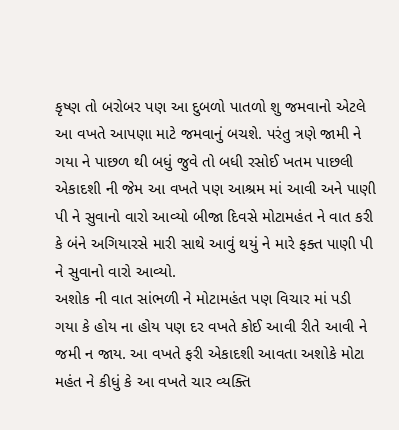કૃષ્ણ તો બરોબર પણ આ દુબળો પાતળો શુ જમવાનો એટલે આ વખતે આપણા માટે જમવાનું બચશે. પરંતુ ત્રણે જામી ને ગયા ને પાછળ થી બધું જુવે તો બધી રસોઈ ખતમ પાછલી એકાદશી ની જેમ આ વખતે પણ આશ્રમ માં આવી અને પાણી પી ને સુવાનો વારો આવ્યો બીજા દિવસે મોટામહંત ને વાત કરી કે બંને અગિયારસે મારી સાથે આવું થયું ને મારે ફક્ત પાણી પી ને સુવાનો વારો આવ્યો.
અશોક ની વાત સાંભળી ને મોટામહંત પણ વિચાર માં પડી ગયા કે હોય ના હોય પણ દર વખતે કોઈ આવી રીતે આવી ને જમી ન જાય. આ વખતે ફરી એકાદશી આવતા અશોકે મોટા મહંત ને કીધું કે આ વખતે ચાર વ્યક્તિ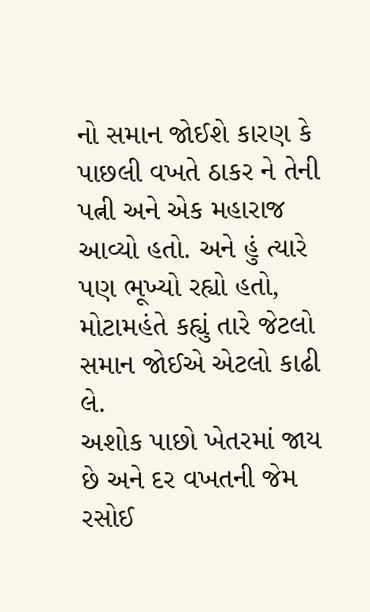નો સમાન જોઈશે કારણ કે પાછલી વખતે ઠાકર ને તેની પત્ની અને એક મહારાજ આવ્યો હતો. અને હું ત્યારે પણ ભૂખ્યો રહ્યો હતો, મોટામહંતે કહ્યું તારે જેટલો સમાન જોઈએ એટલો કાઢી લે.
અશોક પાછો ખેતરમાં જાય છે અને દર વખતની જેમ રસોઈ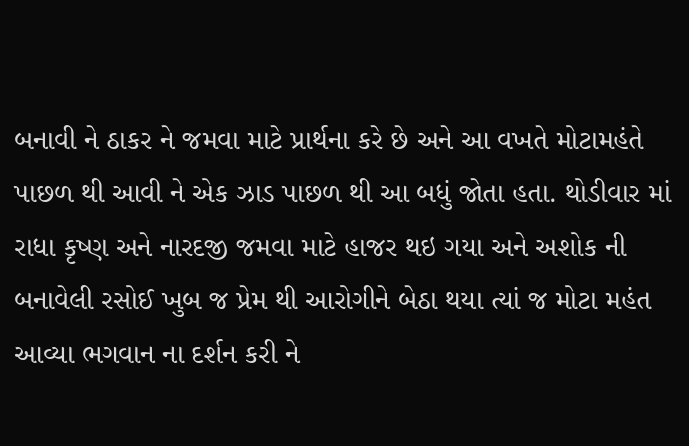બનાવી ને ઠાકર ને જમવા માટે પ્રાર્થના કરે છે અને આ વખતે મોટામહંતે પાછળ થી આવી ને એક ઝાડ પાછળ થી આ બધું જોતા હતા. થોડીવાર માં રાધા કૃષ્ણ અને નારદજી જમવા માટે હાજર થઇ ગયા અને અશોક ની બનાવેલી રસોઈ ખુબ જ પ્રેમ થી આરોગીને બેઠા થયા ત્યાં જ મોટા મહંત આવ્યા ભગવાન ના દર્શન કરી ને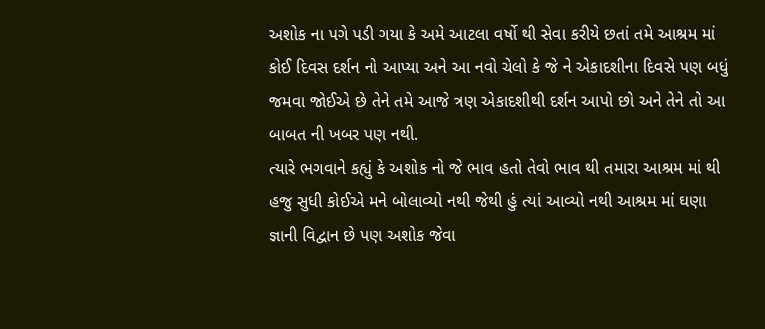અશોક ના પગે પડી ગયા કે અમે આટલા વર્ષો થી સેવા કરીયે છતાં તમે આશ્રમ માં કોઈ દિવસ દર્શન નો આપ્યા અને આ નવો ચેલો કે જે ને એકાદશીના દિવસે પણ બધું જમવા જોઈએ છે તેને તમે આજે ત્રણ એકાદશીથી દર્શન આપો છો અને તેને તો આ બાબત ની ખબર પણ નથી.
ત્યારે ભગવાને કહ્યું કે અશોક નો જે ભાવ હતો તેવો ભાવ થી તમારા આશ્રમ માં થી હજુ સુધી કોઈએ મને બોલાવ્યો નથી જેથી હું ત્યાં આવ્યો નથી આશ્રમ માં ઘણા જ્ઞાની વિદ્વાન છે પણ અશોક જેવા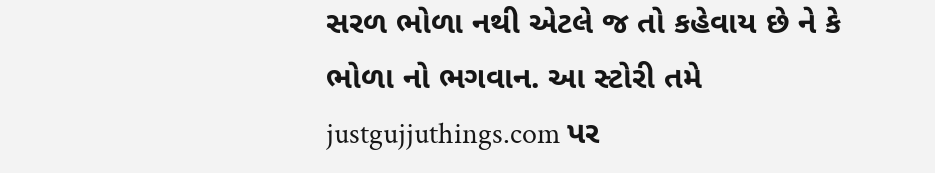સરળ ભોળા નથી એટલે જ તો કહેવાય છે ને કે ભોળા નો ભગવાન. આ સ્ટોરી તમે justgujjuthings.com પર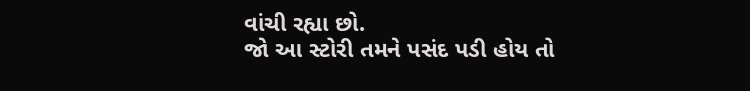વાંચી રહ્યા છો.
જો આ સ્ટોરી તમને પસંદ પડી હોય તો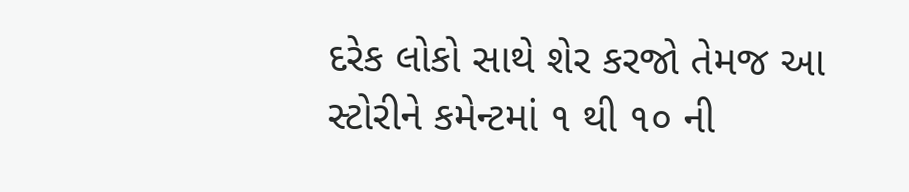દરેક લોકો સાથે શેર કરજો તેમજ આ સ્ટોરીને કમેન્ટમાં ૧ થી ૧૦ ની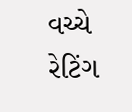વચ્ચે રેટિંગ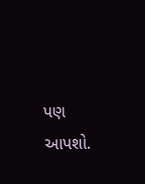પણ આપશો.